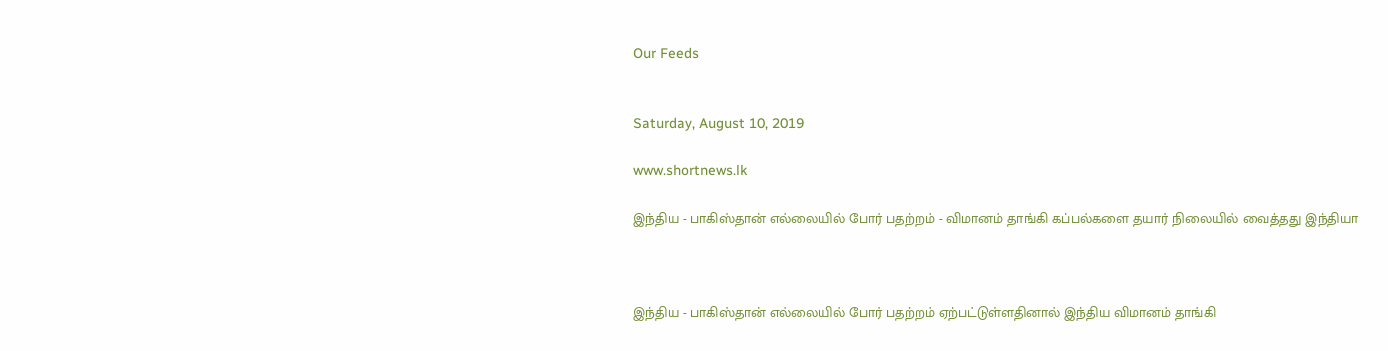Our Feeds


Saturday, August 10, 2019

www.shortnews.lk

இந்திய - பாகிஸ்தான் எல்லையில் போர் பதற்றம் - விமானம் தாங்கி கப்பல்களை தயார் நிலையில் வைத்தது இந்தியா



இந்திய - பாகிஸ்தான் எல்லையில் போர் பதற்றம் ஏற்பட்டுள்ளதினால் இந்திய விமானம் தாங்கி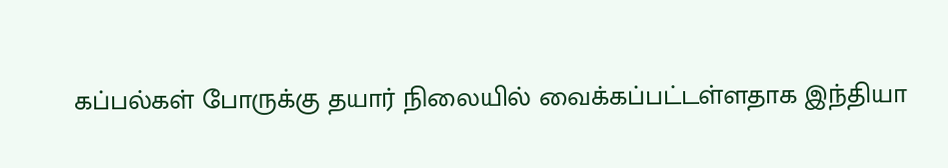கப்பல்கள் போருக்கு தயார் நிலையில் வைக்கப்பட்டள்ளதாக இந்தியா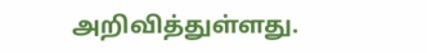அறிவித்துள்ளது.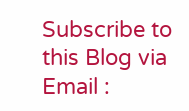Subscribe to this Blog via Email :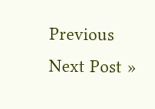Previous
Next Post »